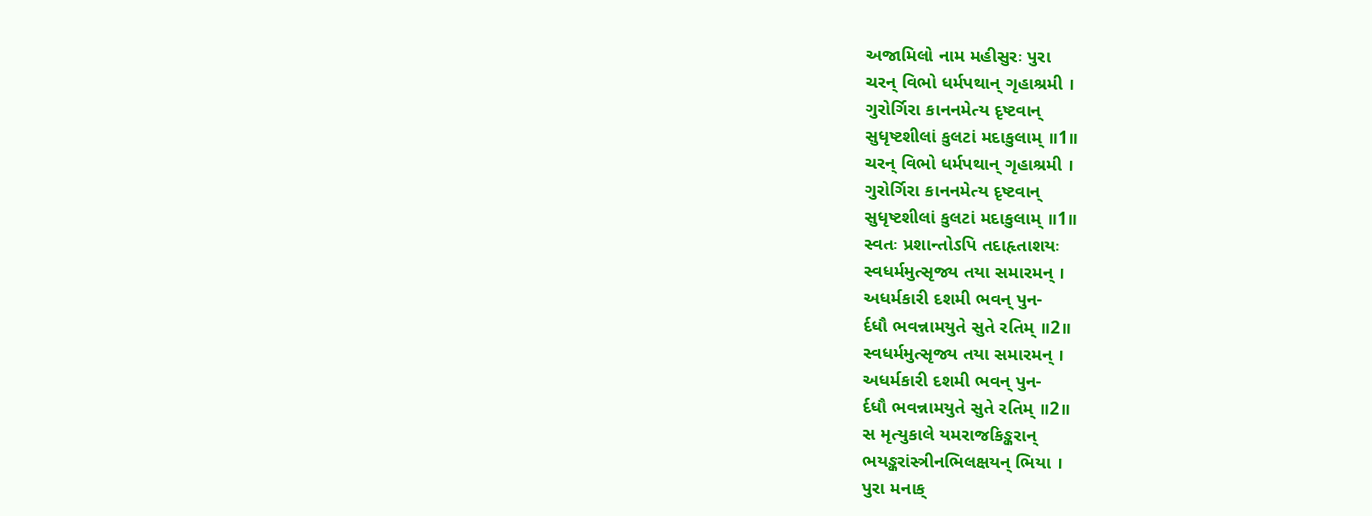અજામિલો નામ મહીસુરઃ પુરા
ચરન્ વિભો ધર્મપથાન્ ગૃહાશ્રમી ।
ગુરોર્ગિરા કાનનમેત્ય દૃષ્ટવાન્
સુધૃષ્ટશીલાં કુલટાં મદાકુલામ્ ॥1॥
ચરન્ વિભો ધર્મપથાન્ ગૃહાશ્રમી ।
ગુરોર્ગિરા કાનનમેત્ય દૃષ્ટવાન્
સુધૃષ્ટશીલાં કુલટાં મદાકુલામ્ ॥1॥
સ્વતઃ પ્રશાન્તોઽપિ તદાહૃતાશયઃ
સ્વધર્મમુત્સૃજ્ય તયા સમારમન્ ।
અધર્મકારી દશમી ભવન્ પુન-
ર્દધૌ ભવન્નામયુતે સુતે રતિમ્ ॥2॥
સ્વધર્મમુત્સૃજ્ય તયા સમારમન્ ।
અધર્મકારી દશમી ભવન્ પુન-
ર્દધૌ ભવન્નામયુતે સુતે રતિમ્ ॥2॥
સ મૃત્યુકાલે યમરાજકિઙ્કરાન્
ભયઙ્કરાંસ્ત્રીનભિલક્ષયન્ ભિયા ।
પુરા મનાક્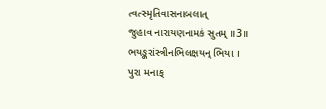ત્વત્સ્મૃતિવાસનાબલાત્
જુહાવ નારાયણનામકં સુતમ્ ॥3॥
ભયઙ્કરાંસ્ત્રીનભિલક્ષયન્ ભિયા ।
પુરા મનાક્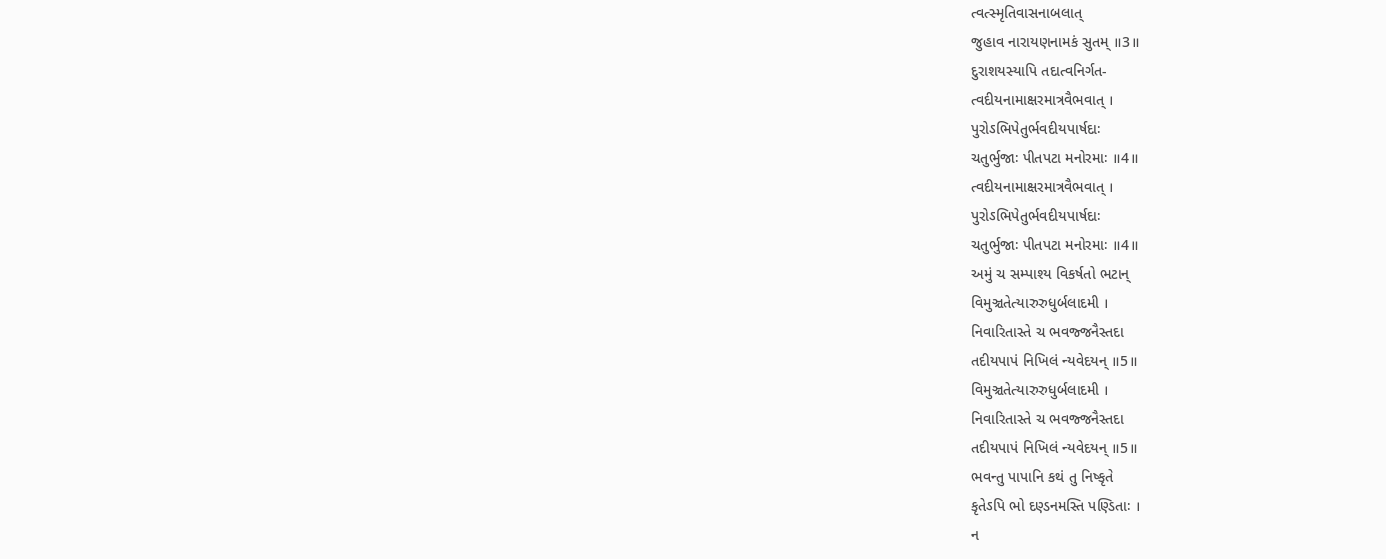ત્વત્સ્મૃતિવાસનાબલાત્
જુહાવ નારાયણનામકં સુતમ્ ॥3॥
દુરાશયસ્યાપિ તદાત્વનિર્ગત-
ત્વદીયનામાક્ષરમાત્રવૈભવાત્ ।
પુરોઽભિપેતુર્ભવદીયપાર્ષદાઃ
ચતુર્ભુજાઃ પીતપટા મનોરમાઃ ॥4॥
ત્વદીયનામાક્ષરમાત્રવૈભવાત્ ।
પુરોઽભિપેતુર્ભવદીયપાર્ષદાઃ
ચતુર્ભુજાઃ પીતપટા મનોરમાઃ ॥4॥
અમું ચ સમ્પાશ્ય વિકર્ષતો ભટાન્
વિમુઞ્ચતેત્યારુરુધુર્બલાદમી ।
નિવારિતાસ્તે ચ ભવજ્જનૈસ્તદા
તદીયપાપં નિખિલં ન્યવેદયન્ ॥5॥
વિમુઞ્ચતેત્યારુરુધુર્બલાદમી ।
નિવારિતાસ્તે ચ ભવજ્જનૈસ્તદા
તદીયપાપં નિખિલં ન્યવેદયન્ ॥5॥
ભવન્તુ પાપાનિ કથં તુ નિષ્કૃતે
કૃતેઽપિ ભો દણ્ડનમસ્તિ પણ્ડિતાઃ ।
ન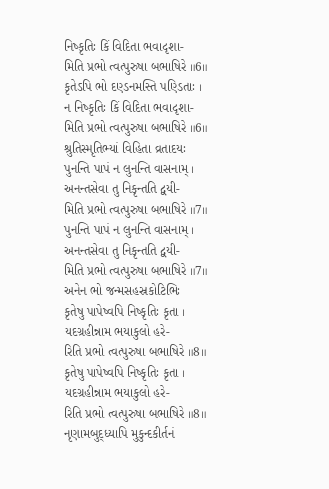નિષ્કૃતિઃ કિં વિદિતા ભવાદૃશા-
મિતિ પ્રભો ત્વત્પુરુષા બભાષિરે ॥6॥
કૃતેઽપિ ભો દણ્ડનમસ્તિ પણ્ડિતાઃ ।
ન નિષ્કૃતિઃ કિં વિદિતા ભવાદૃશા-
મિતિ પ્રભો ત્વત્પુરુષા બભાષિરે ॥6॥
શ્રુતિસ્મૃતિભ્યાં વિહિતા વ્રતાદયઃ
પુનન્તિ પાપં ન લુનન્તિ વાસનામ્ ।
અનન્તસેવા તુ નિકૃન્તતિ દ્વયી-
મિતિ પ્રભો ત્વત્પુરુષા બભાષિરે ॥7॥
પુનન્તિ પાપં ન લુનન્તિ વાસનામ્ ।
અનન્તસેવા તુ નિકૃન્તતિ દ્વયી-
મિતિ પ્રભો ત્વત્પુરુષા બભાષિરે ॥7॥
અનેન ભો જન્મસહસ્રકોટિભિઃ
કૃતેષુ પાપેષ્વપિ નિષ્કૃતિઃ કૃતા ।
યદગ્રહીન્નામ ભયાકુલો હરે-
રિતિ પ્રભો ત્વત્પુરુષા બભાષિરે ॥8॥
કૃતેષુ પાપેષ્વપિ નિષ્કૃતિઃ કૃતા ।
યદગ્રહીન્નામ ભયાકુલો હરે-
રિતિ પ્રભો ત્વત્પુરુષા બભાષિરે ॥8॥
નૃણામબુદ્ધ્યાપિ મુકુન્દકીર્તનં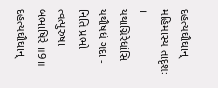દહત્યઘૌઘાન્ મહિમાસ્ય તાદૃશઃ ।
યથાગ્નિરેધાંસિ યથૌષધં ગદા -
નિતિ પ્રભો ત્વત્પુરુષા બભાષિરે ॥9॥
દહત્યઘૌઘાન્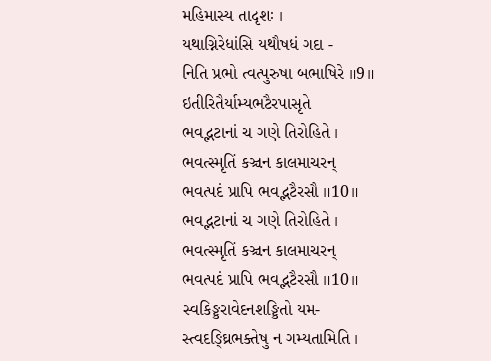મહિમાસ્ય તાદૃશઃ ।
યથાગ્નિરેધાંસિ યથૌષધં ગદા -
નિતિ પ્રભો ત્વત્પુરુષા બભાષિરે ॥9॥
ઇતીરિતૈર્યામ્યભટૈરપાસૃતે
ભવદ્ભટાનાં ચ ગણે તિરોહિતે ।
ભવત્સ્મૃતિં કઞ્ચન કાલમાચરન્
ભવત્પદં પ્રાપિ ભવદ્ભટૈરસૌ ॥10॥
ભવદ્ભટાનાં ચ ગણે તિરોહિતે ।
ભવત્સ્મૃતિં કઞ્ચન કાલમાચરન્
ભવત્પદં પ્રાપિ ભવદ્ભટૈરસૌ ॥10॥
સ્વકિઙ્કરાવેદનશઙ્કિતો યમ-
સ્ત્વદઙ્ઘ્રિભક્તેષુ ન ગમ્યતામિતિ ।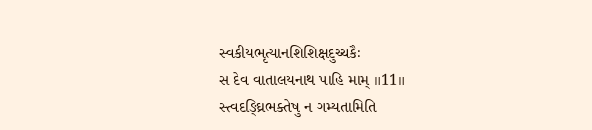સ્વકીયભૃત્યાનશિશિક્ષદુચ્ચકૈઃ
સ દેવ વાતાલયનાથ પાહિ મામ્ ॥11॥
સ્ત્વદઙ્ઘ્રિભક્તેષુ ન ગમ્યતામિતિ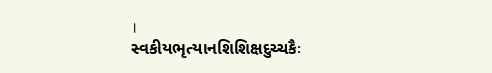।
સ્વકીયભૃત્યાનશિશિક્ષદુચ્ચકૈઃ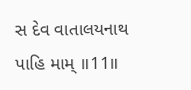સ દેવ વાતાલયનાથ પાહિ મામ્ ॥11॥